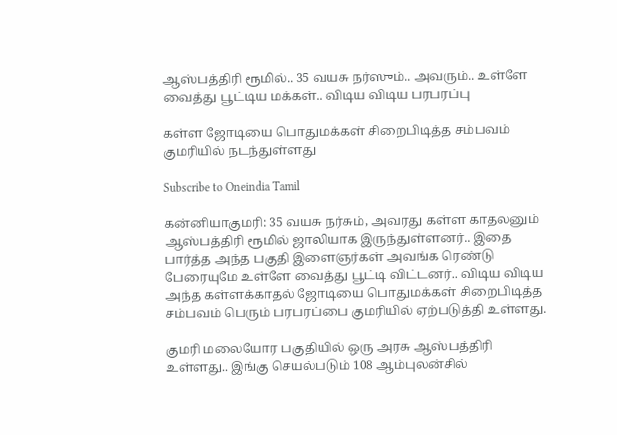ஆஸ்பத்திரி ரூமில்.. 35 வயசு நர்ஸும்.. அவரும்.. உள்ளே வைத்து பூட்டிய மக்கள்.. விடிய விடிய பரபரப்பு

கள்ள ஜோடியை பொதுமக்கள் சிறைபிடித்த சம்பவம் குமரியில் நடந்துள்ளது

Subscribe to Oneindia Tamil

கன்னியாகுமரி: 35 வயசு நர்சும், அவரது கள்ள காதலனும் ஆஸ்பத்திரி ரூமில் ஜாலியாக இருந்துள்ளனர்.. இதை பார்த்த அந்த பகுதி இளைஞர்கள் அவங்க ரெண்டு பேரையுமே உள்ளே வைத்து பூட்டி விட்டனர்.. விடிய விடிய அந்த கள்ளக்காதல் ஜோடியை பொதுமக்கள் சிறைபிடித்த சம்பவம் பெரும் பரபரப்பை குமரியில் ஏற்படுத்தி உள்ளது.

குமரி மலையோர பகுதியில் ஒரு அரசு ஆஸ்பத்திரி உள்ளது.. இங்கு செயல்படும் 108 ஆம்புலன்சில்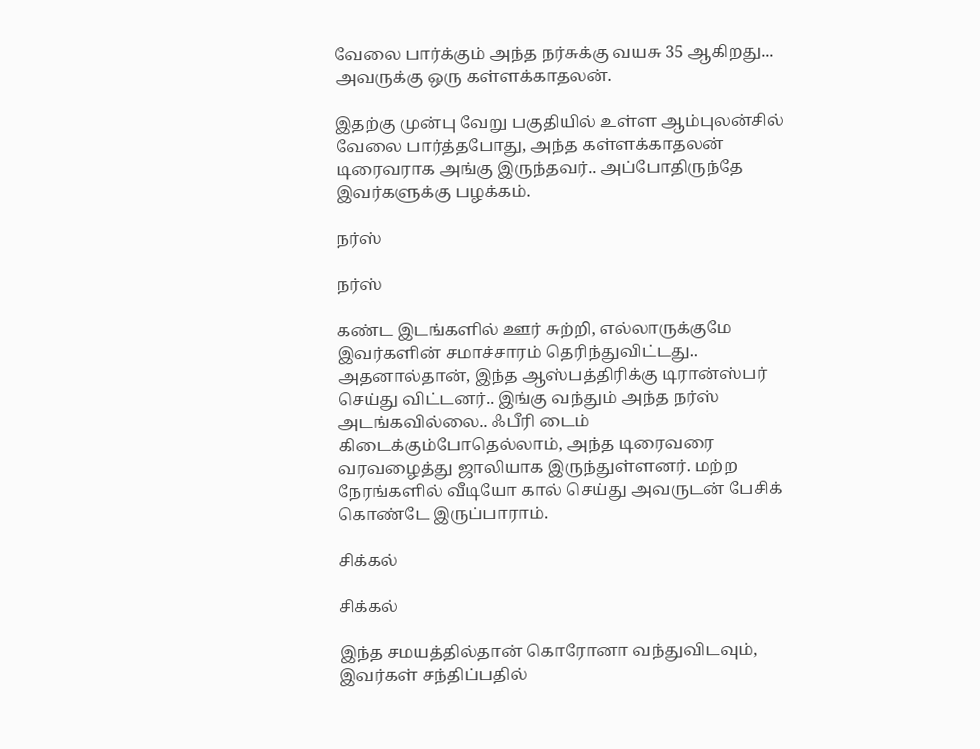வேலை பார்க்கும் அந்த நர்சுக்கு வயசு 35 ஆகிறது... அவருக்கு ஒரு கள்ளக்காதலன்.

இதற்கு முன்பு வேறு பகுதியில் உள்ள ஆம்புலன்சில் வேலை பார்த்தபோது, அந்த கள்ளக்காதலன் டிரைவராக அங்கு இருந்தவர்.. அப்போதிருந்தே இவர்களுக்கு பழக்கம்.

நர்ஸ்

நர்ஸ்

கண்ட இடங்களில் ஊர் சுற்றி, எல்லாருக்குமே இவர்களின் சமாச்சாரம் தெரிந்துவிட்டது.. அதனால்தான், இந்த ஆஸ்பத்திரிக்கு டிரான்ஸ்பர் செய்து விட்டனர்.. இங்கு வந்தும் அந்த நர்ஸ் அடங்கவில்லை.. ஃபீரி டைம் கிடைக்கும்போதெல்லாம், அந்த டிரைவரை வரவழைத்து ஜாலியாக இருந்துள்ளனர். மற்ற நேரங்களில் வீடியோ கால் செய்து அவருடன் பேசிக் கொண்டே இருப்பாராம்.

சிக்கல்

சிக்கல்

இந்த சமயத்தில்தான் கொரோனா வந்துவிடவும், இவர்கள் சந்திப்பதில்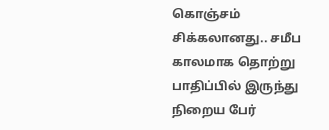கொஞ்சம் சிக்கலானது.. சமீப காலமாக தொற்று பாதிப்பில் இருந்து நிறைய பேர்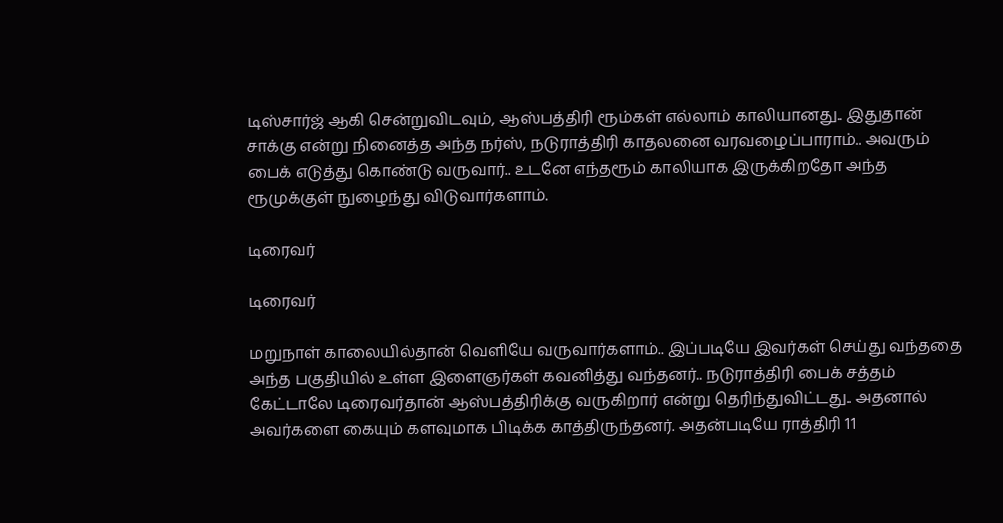டிஸ்சார்ஜ் ஆகி சென்றுவிடவும், ஆஸ்பத்திரி ரூம்கள் எல்லாம் காலியானது.. இதுதான் சாக்கு என்று நினைத்த அந்த நர்ஸ், நடுராத்திரி காதலனை வரவழைப்பாராம்.. அவரும் பைக் எடுத்து கொண்டு வருவார்.. உடனே எந்தரூம் காலியாக இருக்கிறதோ அந்த ரூமுக்குள் நுழைந்து விடுவார்களாம்.

டிரைவர்

டிரைவர்

மறுநாள் காலையில்தான் வெளியே வருவார்களாம்.. இப்படியே இவர்கள் செய்து வந்ததை அந்த பகுதியில் உள்ள இளைஞர்கள் கவனித்து வந்தனர்.. நடுராத்திரி பைக் சத்தம் கேட்டாலே டிரைவர்தான் ஆஸ்பத்திரிக்கு வருகிறார் என்று தெரிந்துவிட்டது.. அதனால் அவர்களை கையும் களவுமாக பிடிக்க காத்திருந்தனர். அதன்படியே ராத்திரி 11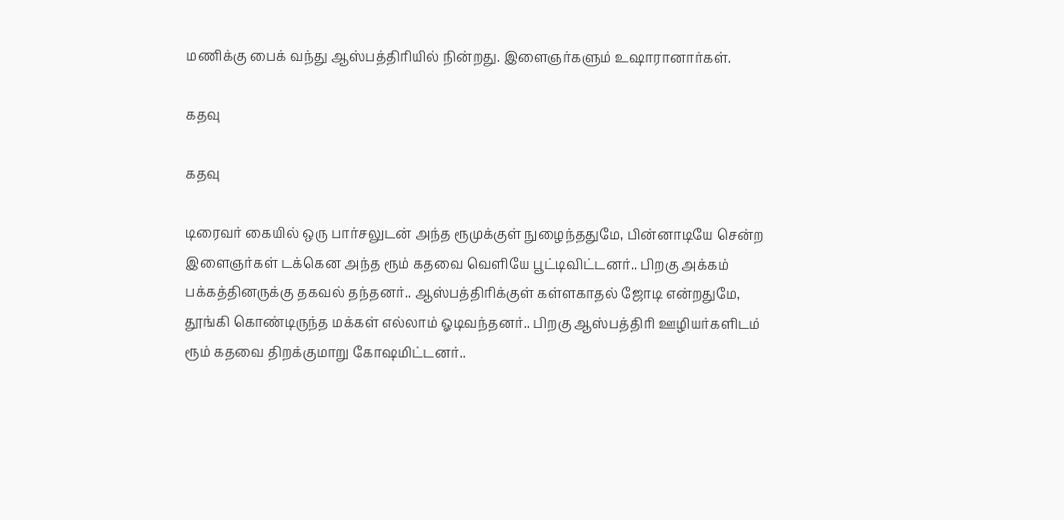மணிக்கு பைக் வந்து ஆஸ்பத்திரியில் நின்றது. இளைஞர்களும் உஷாரானார்கள்.

கதவு

கதவு

டிரைவர் கையில் ஒரு பார்சலுடன் அந்த ரூமுக்குள் நுழைந்ததுமே, பின்னாடியே சென்ற இளைஞர்கள் டக்கென அந்த ரூம் கதவை வெளியே பூட்டிவிட்டனர்.. பிறகு அக்கம் பக்கத்தினருக்கு தகவல் தந்தனர்.. ஆஸ்பத்திரிக்குள் கள்ளகாதல் ஜோடி என்றதுமே, தூங்கி கொண்டிருந்த மக்கள் எல்லாம் ஓடிவந்தனர்.. பிறகு ஆஸ்பத்திரி ஊழியர்களிடம் ரூம் கதவை திறக்குமாறு கோஷமிட்டனர்..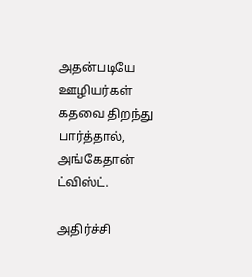அதன்படியே ஊழியர்கள் கதவை திறந்து பார்த்தால், அங்கேதான் ட்விஸ்ட்.

அதிர்ச்சி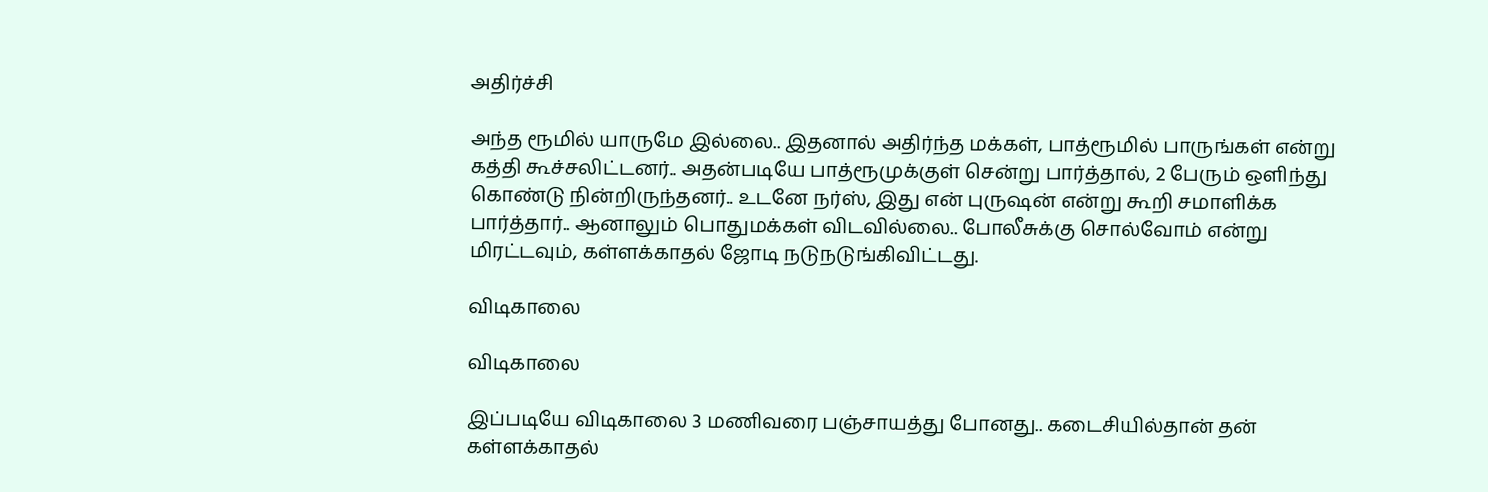அதிர்ச்சி

அந்த ரூமில் யாருமே இல்லை.. இதனால் அதிர்ந்த மக்கள், பாத்ரூமில் பாருங்கள் என்று கத்தி கூச்சலிட்டனர்.. அதன்படியே பாத்ரூமுக்குள் சென்று பார்த்தால், 2 பேரும் ஒளிந்து கொண்டு நின்றிருந்தனர்.. உடனே நர்ஸ், இது என் புருஷன் என்று கூறி சமாளிக்க பார்த்தார்.. ஆனாலும் பொதுமக்கள் விடவில்லை.. போலீசுக்கு சொல்வோம் என்று மிரட்டவும், கள்ளக்காதல் ஜோடி நடுநடுங்கிவிட்டது.

விடிகாலை

விடிகாலை

இப்படியே விடிகாலை 3 மணிவரை பஞ்சாயத்து போனது.. கடைசியில்தான் தன் கள்ளக்காதல்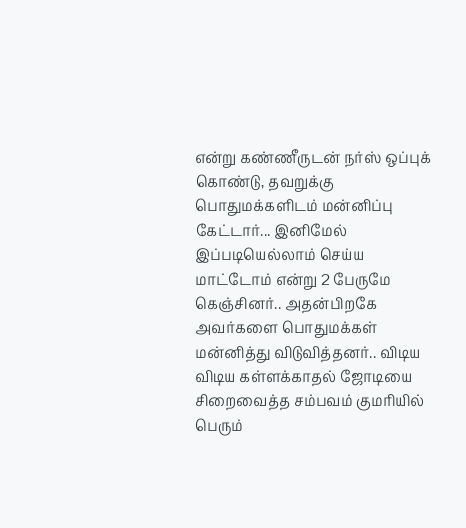என்று கண்ணீருடன் நர்ஸ் ஒப்புக் கொண்டு, தவறுக்கு பொதுமக்களிடம் மன்னிப்பு கேட்டார்... இனிமேல் இப்படியெல்லாம் செய்ய மாட்டோம் என்று 2 பேருமே கெஞ்சினர்.. அதன்பிறகே அவர்களை பொதுமக்கள் மன்னித்து விடுவித்தனர்.. விடிய விடிய கள்ளக்காதல் ஜோடியை சிறைவைத்த சம்பவம் குமரியில் பெரும்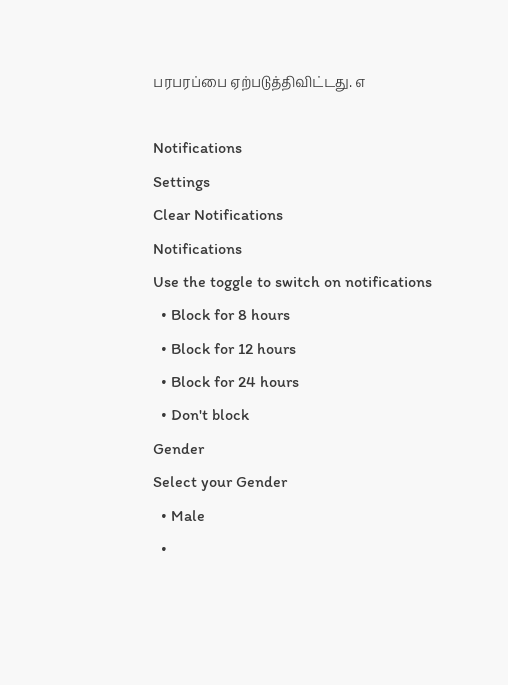பரபரப்பை ஏற்படுத்திவிட்டது. எ

Notifications
Settings
Clear Notifications
Notifications
Use the toggle to switch on notifications
  • Block for 8 hours
  • Block for 12 hours
  • Block for 24 hours
  • Don't block
Gender
Select your Gender
  • Male
  •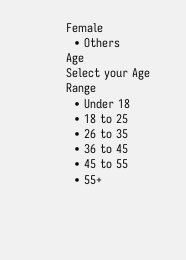Female
  • Others
Age
Select your Age Range
  • Under 18
  • 18 to 25
  • 26 to 35
  • 36 to 45
  • 45 to 55
  • 55+